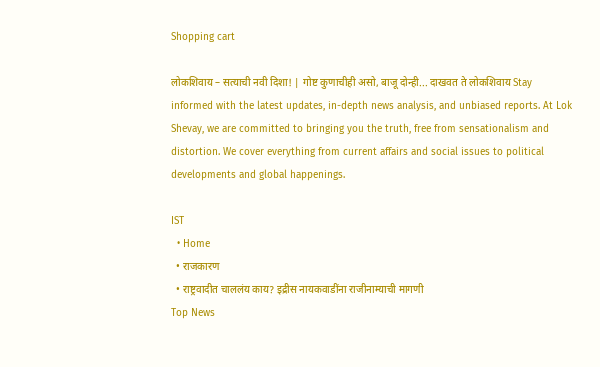Shopping cart

लोकशिवाय – सत्याची नवी दिशा! | गोष्ट कुणाचीही असो, बाजू दोन्ही... दाखवत ते लोकशिवाय Stay informed with the latest updates, in-depth news analysis, and unbiased reports. At Lok Shevay, we are committed to bringing you the truth, free from sensationalism and distortion. We cover everything from current affairs and social issues to political developments and global happenings.

IST
  • Home
  • राजकारण
  • राष्ट्रवादीत चाललंय काय? इद्रीस नायकवाडींना राजीनाम्याची मागणी
Top News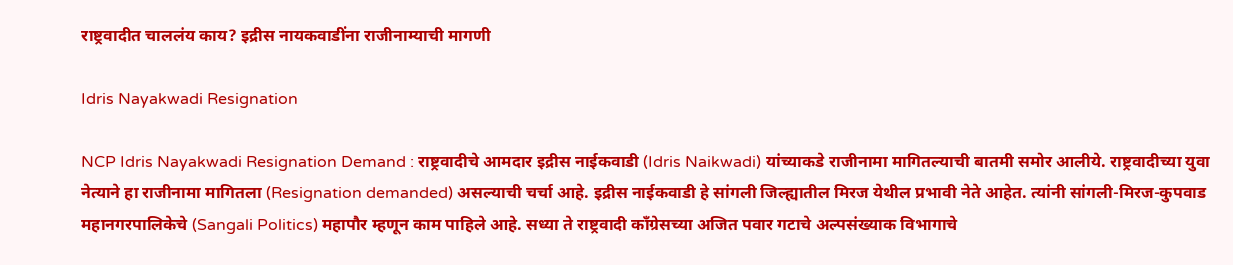राष्ट्रवादीत चाललंय काय? इद्रीस नायकवाडींना राजीनाम्याची मागणी

Idris Nayakwadi Resignation

NCP Idris Nayakwadi Resignation Demand : राष्ट्रवादीचे आमदार इद्रीस नाईकवाडी (Idris Naikwadi) यांच्याकडे राजीनामा मागितल्याची बातमी समोर आलीये. राष्ट्रवादीच्या युवा नेत्याने हा राजीनामा मागितला (Resignation demanded) असल्याची चर्चा आहे. इद्रीस नाईकवाडी हे सांगली जिल्ह्यातील मिरज येथील प्रभावी नेते आहेत. त्यांनी सांगली-मिरज-कुपवाड महानगरपालिकेचे (Sangali Politics) महापौर म्हणून काम पाहिले आहे. सध्या ते राष्ट्रवादी काँग्रेसच्या अजित पवार गटाचे अल्पसंख्याक विभागाचे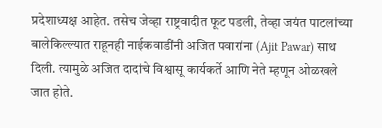प्रदेशाध्यक्ष आहेत. तसेच जेव्हा राष्ट्रवादीत फूट पडली, तेव्हा जयंत पाटलांच्या बालेकिल्ल्यात राहूनही नाईकवाडींनी अजित पवारांना (Ajit Pawar) साथ दिली. त्यामुळे अजित दादांचे विश्वासू कार्यकर्ते आणि नेते म्हणून ओळखले जात होते.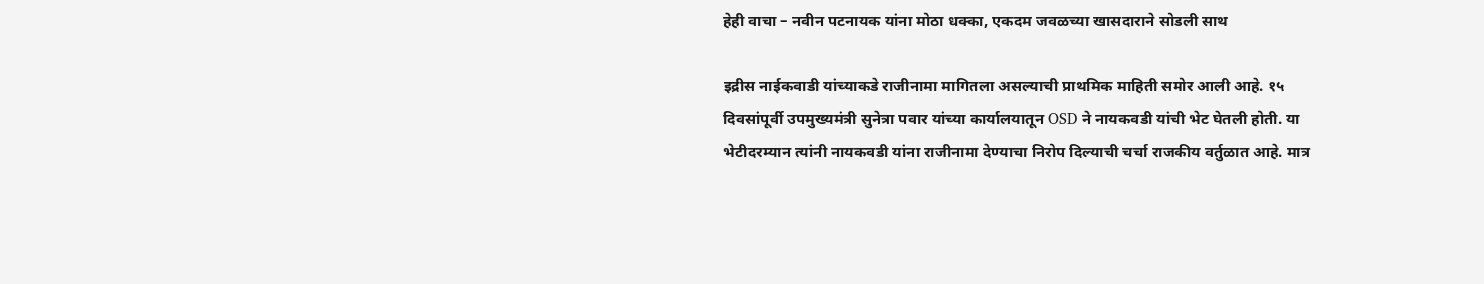हेही वाचा – नवीन पटनायक यांना मोठा धक्का, एकदम जवळच्या खासदाराने सोडली साथ

इद्रीस नाईकवाडी यांच्याकडे राजीनामा मागितला असल्याची प्राथमिक माहिती समोर आली आहे. १५ दिवसांपूर्वी उपमुख्यमंत्री सुनेत्रा पवार यांच्या कार्यालयातून OSD ने नायकवडी यांची भेट घेतली होती. या भेटीदरम्यान त्यांनी नायकवडी यांना राजीनामा देण्याचा निरोप दिल्याची चर्चा राजकीय वर्तुळात आहे. मात्र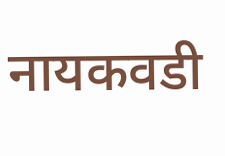नायकवडी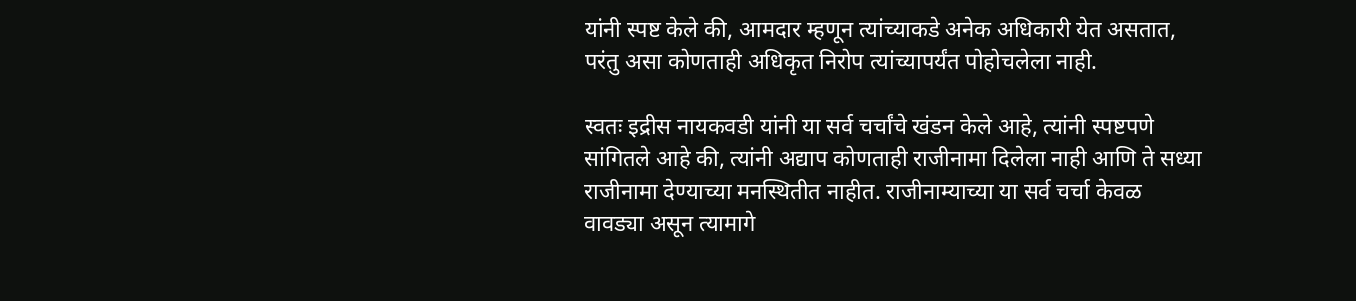यांनी स्पष्ट केले की, आमदार म्हणून त्यांच्याकडे अनेक अधिकारी येत असतात, परंतु असा कोणताही अधिकृत निरोप त्यांच्यापर्यंत पोहोचलेला नाही.

स्वतः इद्रीस नायकवडी यांनी या सर्व चर्चांचे खंडन केले आहे, त्यांनी स्पष्टपणे सांगितले आहे की, त्यांनी अद्याप कोणताही राजीनामा दिलेला नाही आणि ते सध्या राजीनामा देण्याच्या मनस्थितीत नाहीत. राजीनाम्याच्या या सर्व चर्चा केवळ वावड्या असून त्यामागे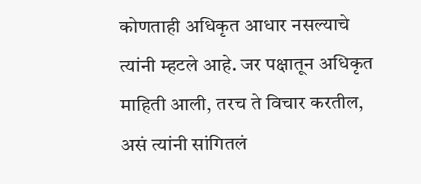कोणताही अधिकृत आधार नसल्याचे त्यांनी म्हटले आहे. जर पक्षातून अधिकृत माहिती आली, तरच ते विचार करतील, असं त्यांनी सांगितलं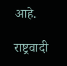आहे.

राष्ट्रवादी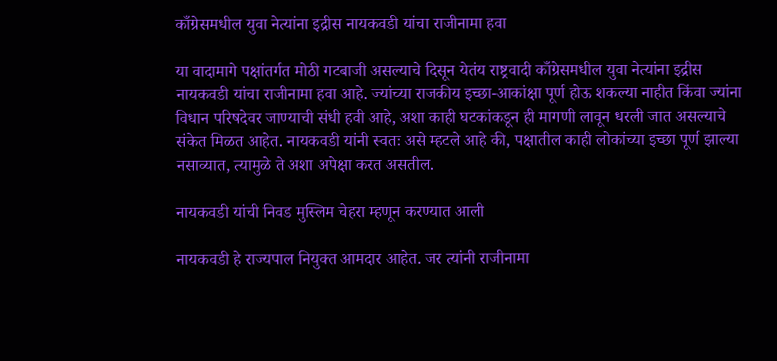काँग्रेसमधील युवा नेत्यांना इद्रीस नायकवडी यांचा राजीनामा हवा

या वादामागे पक्षांतर्गत मोठी गटबाजी असल्याचे दिसून येतंय राष्ट्रवादी काँग्रेसमधील युवा नेत्यांना इद्रीस नायकवडी यांचा राजीनामा हवा आहे. ज्यांच्या राजकीय इच्छा-आकांक्षा पूर्ण होऊ शकल्या नाहीत किंवा ज्यांना विधान परिषदेवर जाण्याची संधी हवी आहे, अशा काही घटकांकडून ही मागणी लावून धरली जात असल्याचे संकेत मिळत आहेत. नायकवडी यांनी स्वतः असे म्हटले आहे की, पक्षातील काही लोकांच्या इच्छा पूर्ण झाल्या नसाव्यात, त्यामुळे ते अशा अपेक्षा करत असतील.

नायकवडी यांची निवड मुस्लिम चेहरा म्हणून करण्यात आली

नायकवडी हे राज्यपाल नियुक्त आमदार आहेत. जर त्यांनी राजीनामा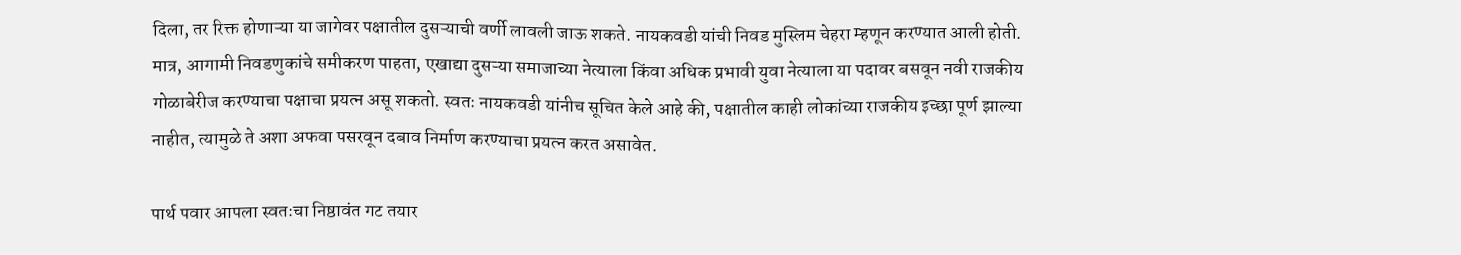दिला, तर रिक्त होणाऱ्या या जागेवर पक्षातील दुसऱ्याची वर्णी लावली जाऊ शकते. नायकवडी यांची निवड मुस्लिम चेहरा म्हणून करण्यात आली होती. मात्र, आगामी निवडणुकांचे समीकरण पाहता, एखाद्या दुसऱ्या समाजाच्या नेत्याला किंवा अधिक प्रभावी युवा नेत्याला या पदावर बसवून नवी राजकीय गोळाबेरीज करण्याचा पक्षाचा प्रयत्न असू शकतो. स्वतः नायकवडी यांनीच सूचित केले आहे की, पक्षातील काही लोकांच्या राजकीय इच्छा पूर्ण झाल्या नाहीत, त्यामुळे ते अशा अफवा पसरवून दबाव निर्माण करण्याचा प्रयत्न करत असावेत.

पार्थ पवार आपला स्वतःचा निष्ठावंत गट तयार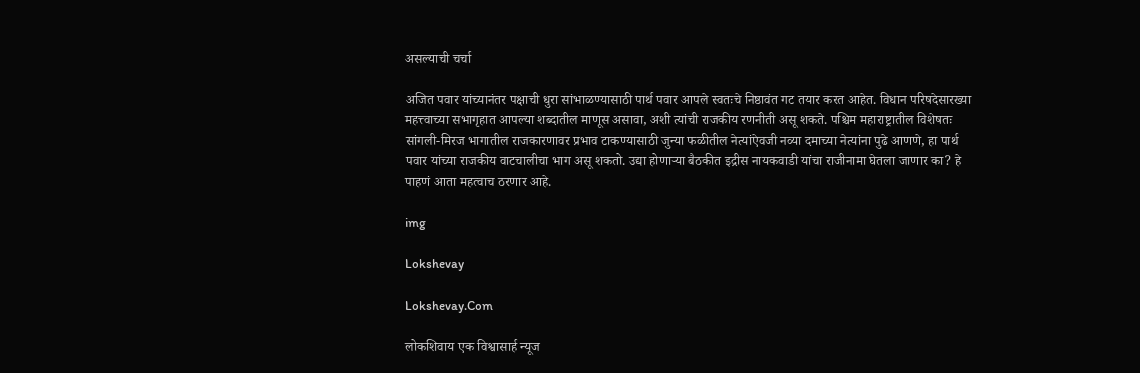असल्याची चर्चा

अजित पवार यांच्यानंतर पक्षाची धुरा सांभाळण्यासाठी पार्थ पवार आपले स्वतःचे निष्ठावंत गट तयार करत आहेत. विधान परिषदेसारख्या महत्त्वाच्या सभागृहात आपल्या शब्दातील माणूस असावा, अशी त्यांची राजकीय रणनीती असू शकते. पश्चिम महाराष्ट्रातील विशेषतः सांगली-मिरज भागातील राजकारणावर प्रभाव टाकण्यासाठी जुन्या फळीतील नेत्यांऐवजी नव्या दमाच्या नेत्यांना पुढे आणणे, हा पार्थ पवार यांच्या राजकीय वाटचालीचा भाग असू शकतो. उद्या होणाऱ्या बैठकीत इद्रीस नायकवाडी यांचा राजीनामा घेतला जाणार का? हे पाहणं आता महत्वाच ठरणार आहे.

img

Lokshevay

Lokshevay.Com

लोकशिवाय एक विश्वासार्ह न्यूज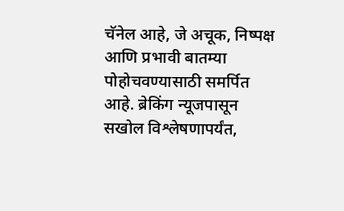चॅनेल आहे, जे अचूक, निष्पक्ष आणि प्रभावी बातम्या पोहोचवण्यासाठी समर्पित आहे. ब्रेकिंग न्यूजपासून सखोल विश्लेषणापर्यंत,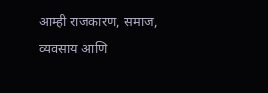आम्ही राजकारण, समाज, व्यवसाय आणि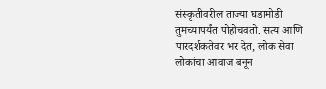संस्कृतीवरील ताज्या घडामोडी तुमच्यापर्यंत पोहोचवतो. सत्य आणि पारदर्शकतेवर भर देत, लोक सेवा लोकांचा आवाज बनून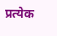प्रत्येक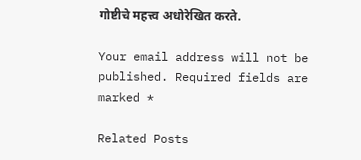गोष्टीचे महत्त्व अधोरेखित करते.

Your email address will not be published. Required fields are marked *

Related Posts